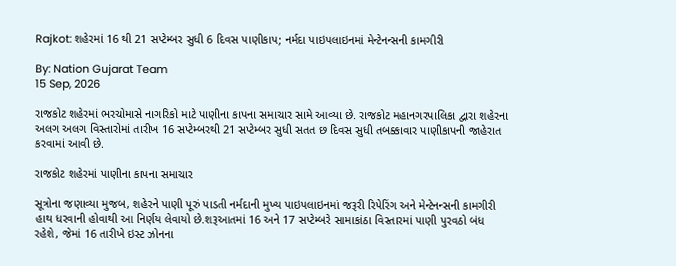Rajkot: શહેરમાં 16 થી 21 સપ્ટેમ્બર સુધી 6 દિવસ પાણીકાપ; નર્મદા પાઇપલાઇનમાં મેન્ટેનન્સની કામગીરી

By: Nation Gujarat Team
15 Sep, 2026

રાજકોટ શહેરમાં ભરચોમાસે નાગરિકો માટે પાણીના કાપના સમાચાર સામે આવ્યા છે. રાજકોટ મહાનગરપાલિકા દ્વારા શહેરના અલગ અલગ વિસ્તારોમાં તારીખ 16 સપ્ટેમ્બરથી 21 સપ્ટેમ્બર સુધી સતત છ દિવસ સુધી તબક્કાવાર પાણીકાપની જાહેરાત કરવામાં આવી છે.

રાજકોટ શહેરમાં પાણીના કાપના સમાચાર

સૂત્રોના જણાવ્યા મુજબ, શહેરને પાણી પૂરું પાડતી નર્મદાની મુખ્ય પાઇપલાઇનમાં જરૂરી રિપેરિંગ અને મેન્ટેનન્સની કામગીરી હાથ ધરવાની હોવાથી આ નિર્ણય લેવાયો છે.શરૂઆતમાં 16 અને 17 સપ્ટેમ્બરે સામાકાંઠા વિસ્તારમાં પાણી પુરવઠો બંધ રહેશે, જેમાં 16 તારીખે ઇસ્ટ ઝોનના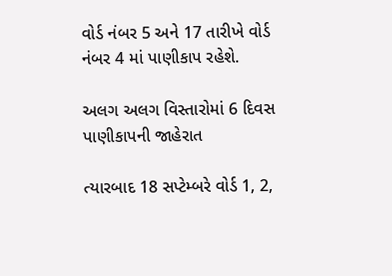વોર્ડ નંબર 5 અને 17 તારીખે વોર્ડ નંબર 4 માં પાણીકાપ રહેશે.

અલગ અલગ વિસ્તારોમાં 6 દિવસ પાણીકાપની જાહેરાત

ત્યારબાદ 18 સપ્ટેમ્બરે વોર્ડ 1, 2,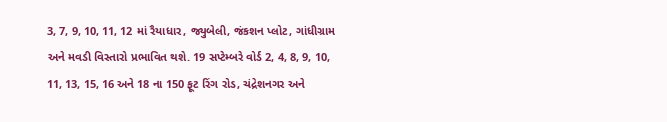3, 7, 9, 10, 11, 12 માં રૈયાધાર, જ્યુબેલી, જંકશન પ્લોટ, ગાંધીગ્રામ અને મવડી વિસ્તારો પ્રભાવિત થશે. 19 સપ્ટેમ્બરે વોર્ડ 2, 4, 8, 9, 10, 11, 13, 15, 16 અને 18 ના 150 ફૂટ રિંગ રોડ, ચંદ્રેશનગર અને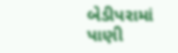બેડીપરામાં પાણી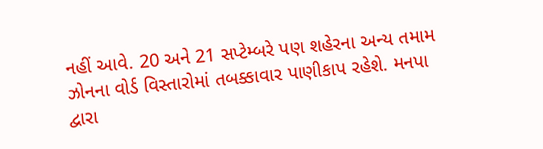નહીં આવે. 20 અને 21 સપ્ટેમ્બરે પણ શહેરના અન્ય તમામ ઝોનના વોર્ડ વિસ્તારોમાં તબક્કાવાર પાણીકાપ રહેશે. મનપા દ્વારા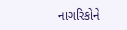નાગરિકોને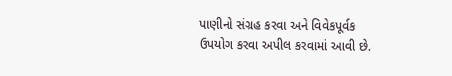પાણીનો સંગ્રહ કરવા અને વિવેકપૂર્વક ઉપયોગ કરવા અપીલ કરવામાં આવી છે.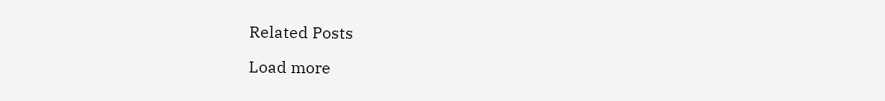Related Posts

Load more